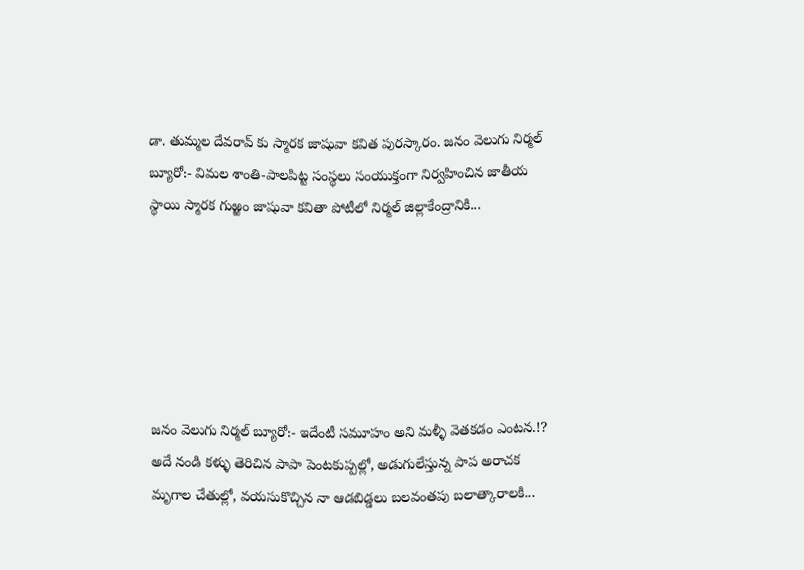డా. తుమ్మల దేవరావ్ కు స్మారక జాషువా కవిత పురస్కారం. జనం వెలుగు నిర్మల్ బ్యూరో:- విమల శాంతి-పాలపిట్ట సంస్థలు సంయుక్తంగా నిర్వహించిన జాతీయ స్థాయి స్మారక గుఱ్ఱం జాషువా కవితా పోటీలో నిర్మల్ జిల్లాకేంద్రానికి...






జనం వెలుగు నిర్మల్ బ్యూరో:- ఇదేంటీ సమూహం అని మళ్ళీ వెతకడం ఎంటన.!? అదే నండి కళ్ళు తెరిచిన పాపా పెంటకుప్పల్లో, అడుగులేస్తున్న పాప అరాచక మృగాల చేతుల్లో, వయసుకొచ్చిన నా ఆడబిడ్డలు బలవంతపు బలాత్కారాలకి...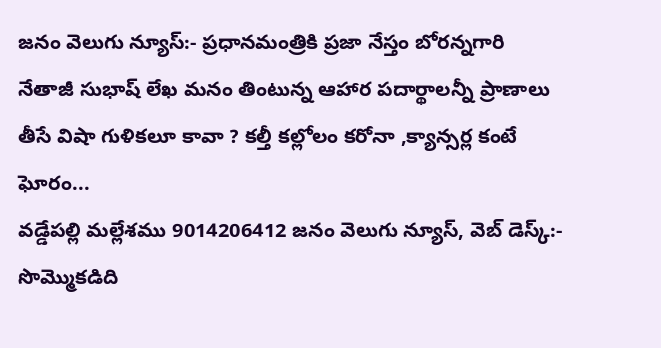జనం వెలుగు న్యూస్:- ప్రధానమంత్రికి ప్రజా నేస్తం బోరన్నగారి నేతాజీ సుభాష్ లేఖ మనం తింటున్న ఆహార పదార్థాలన్నీ ప్రాణాలు తీసే విషా గుళికలూ కావా ? కల్తీ కల్లోలం కరోనా ,క్యాన్సర్ల కంటే ఘోరం...
వడ్డేపల్లి మల్లేశము 9014206412 జనం వెలుగు న్యూస్, వెబ్ డెస్క్:- సొమ్మొకడిది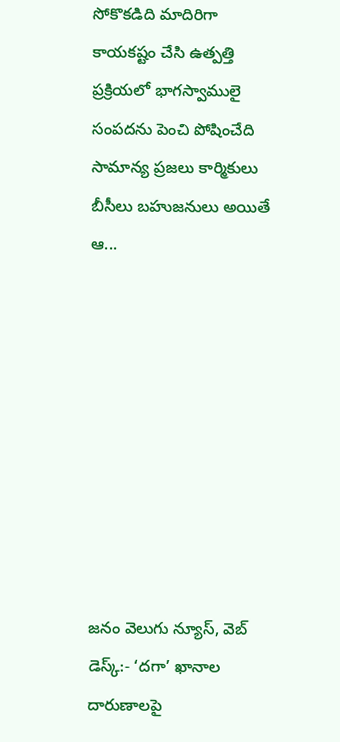సోకొకడిది మాదిరిగా కాయకష్టం చేసి ఉత్పత్తి ప్రక్రియలో భాగస్వాములై సంపదను పెంచి పోషించేది సామాన్య ప్రజలు కార్మికులు బీసీలు బహుజనులు అయితే ఆ...









జనం వెలుగు న్యూస్, వెబ్ డెస్క్:- ‘దగా’ ఖానాల దారుణాలపై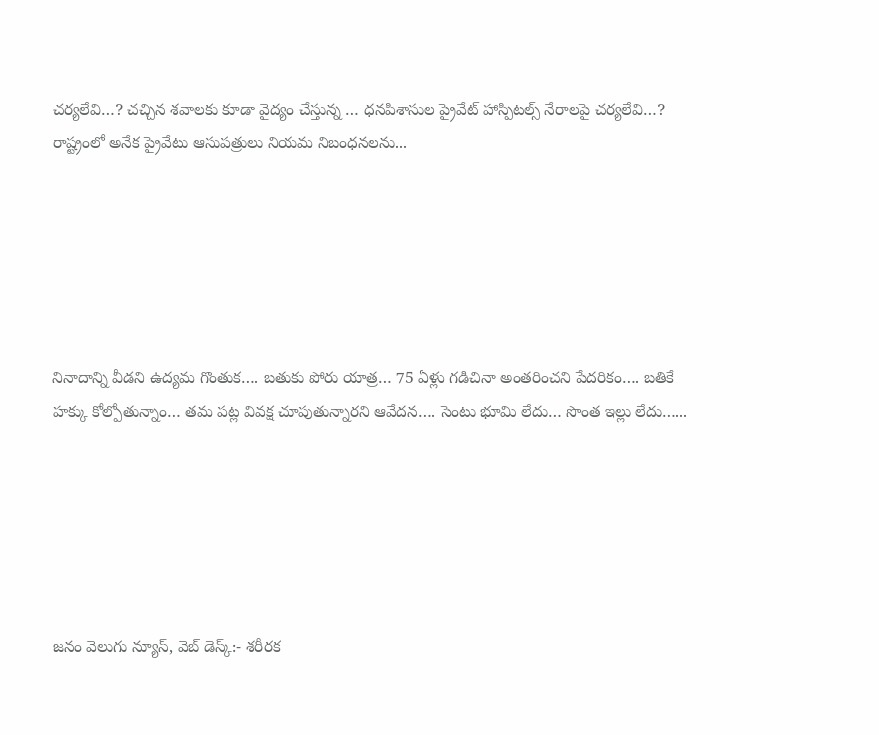చర్యలేవి…? చచ్చిన శవాలకు కూడా వైద్యం చేస్తున్న … ధనపిశాసుల ప్రైవేట్ హాస్పిటల్స్ నేరాలపై చర్యలేవి…? రాష్ట్రంలో అనేక ప్రైవేటు ఆసుపత్రులు నియమ నిబంధనలను...






నినాదాన్ని వీడని ఉద్యమ గొంతుక…. బతుకు పోరు యాత్ర… 75 ఏళ్లు గడిచినా అంతరించని పేదరికం…. బతికే హక్కు కోల్పోతున్నాం… తమ పట్ల వివక్ష చూపుతున్నారని ఆవేదన…. సెంటు భూమి లేదు… సొంత ఇల్లు లేదు…...






జనం వెలుగు న్యూస్, వెబ్ డెస్క్:- శరీరక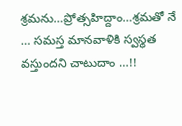శ్రమను…ప్రోత్సహిద్దాం…శ్రమతో నే … సమస్త మానవాళికి స్వస్థత వస్తుందని చాటుదాం …!!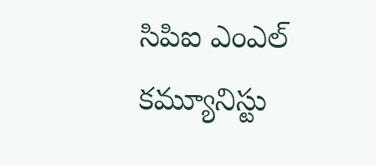సిపిఐ ఎంఎల్ కమ్యూనిస్టు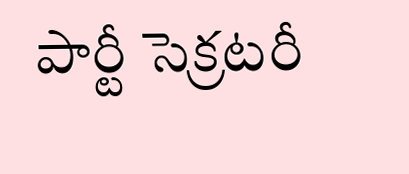పార్టీ సెక్రటరీ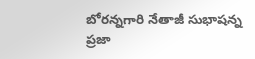బోరన్నగారి నేతాజీ సుభాషన్న ప్రజా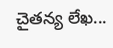చైతన్య లేఖ...